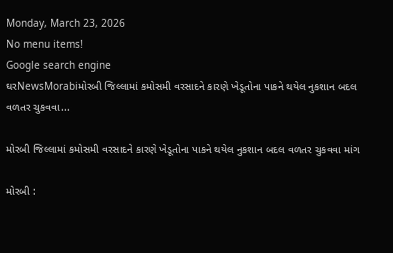Monday, March 23, 2026
No menu items!
Google search engine
ઘરNewsMorabiમોરબી જિલ્લામાં કમોસમી વરસાદને કારણે ખેડૂતોના પાકને થયેલ નુકશાન બદલ વળતર ચુકવવા...

મોરબી જિલ્લામાં કમોસમી વરસાદને કારણે ખેડૂતોના પાકને થયેલ નુકશાન બદલ વળતર ચુકવવા માંગ

મોરબી :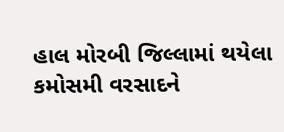હાલ મોરબી જિલ્લામાં થયેલા કમોસમી વરસાદને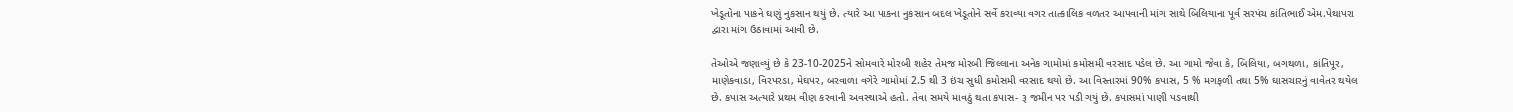ખેડૂતોના પાકને ઘણું નુકસાન થયું છે. ત્યારે આ પાકના નુકસાન બદલ ખેડૂતોને સર્વે કરાવ્યા વગર તાત્કાલિક વળતર આપવાની માંગ સાથે બિલિયાના પૂર્વ સરપંચ કાંતિભાઈ એમ.પેથાપરા દ્વારા માંગ ઉઠાવામાં આવી છે.

તેઓએ જણાવ્યું છે કે 23-10-2025ને સોમવારે મોરબી શહેર તેમજ મોરબી જિલ્લાના અનેક ગામોમાં કમોસમી વરસાદ પડેલ છે. આ ગામો જેવા કે, બિલિયા, બગથળા, કાંતિપૂર, માણેકવાડા, વિરપરડા, મેઘપર, બરવાળા વગેરે ગામોમાં 2.5 થી 3 ઇંચ સુધી કમોસમી વરસાદ થયો છે. આ વિસ્તારમાં 90% કપાસ, 5 % મગફળી તથા 5% ઘાસચારનું વાવેતર થયેલ છે. કપાસ અત્યારે પ્રથમ વીણ કરવાની અવસ્થાએ હતો. તેવા સમયે માવઠું થતા કપાસ- રૂ જમીન પર પડી ગયું છે. કપાસમાં પાણી પડવાથી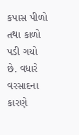કપાસ પીળો તથા કાળો પડી ગયો છે. વધારે વરસાદના કારણે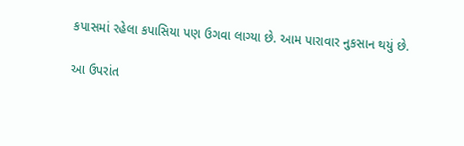કપાસમાં રહેલા કપાસિયા પણ ઉગવા લાગ્યા છે. આમ પારાવાર નુકસાન થયું છે.

આ ઉપરાંત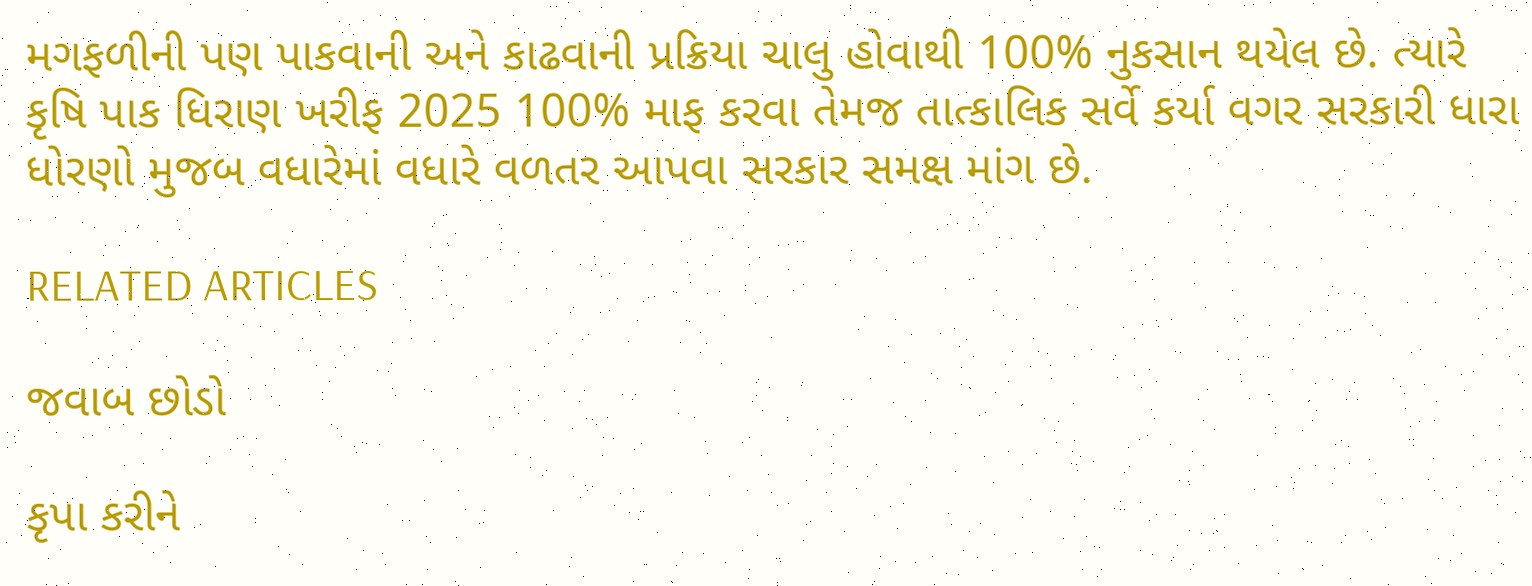મગફળીની પણ પાકવાની અને કાઢવાની પ્રક્રિયા ચાલુ હોવાથી 100% નુકસાન થયેલ છે. ત્યારે કૃષિ પાક ધિરાણ ખરીફ 2025 100% માફ કરવા તેમજ તાત્કાલિક સર્વે કર્યા વગર સરકારી ધારા ધોરણો મુજબ વધારેમાં વધારે વળતર આપવા સરકાર સમક્ષ માંગ છે.

RELATED ARTICLES

જવાબ છોડો

કૃપા કરીને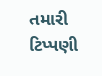તમારી ટિપ્પણી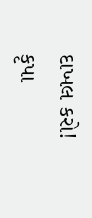દાખલ કરો!
કૃપા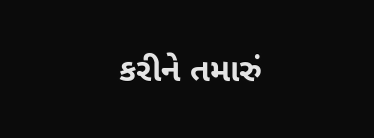કરીને તમારું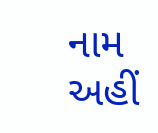નામ અહીં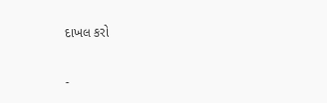દાખલ કરો

-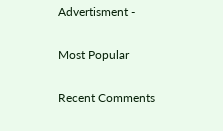Advertisment -

Most Popular

Recent Comments